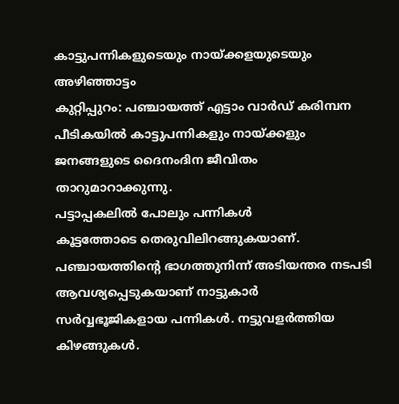കാട്ടുപന്നികളുടെയും നായ്ക്കളയുടെയും അഴിഞ്ഞാട്ടം
കുറ്റിപ്പുറം: പഞ്ചായത്ത് എട്ടാം വാർഡ് കരിമ്പന പീടികയിൽ കാട്ടുപന്നികളും നായ്ക്കളും ജനങ്ങളുടെ ദൈനംദിന ജീവിതം താറുമാറാക്കുന്നു.
പട്ടാപ്പകലിൽ പോലും പന്നികൾ
കൂട്ടത്തോടെ തെരുവിലിറങ്ങുകയാണ്.
പഞ്ചായത്തിന്റെ ഭാഗത്തുനിന്ന് അടിയന്തര നടപടി ആവശ്യപ്പെടുകയാണ് നാട്ടുകാർ
സർവ്വഭൂജികളായ പന്നികൾ. നട്ടുവളർത്തിയ കിഴങ്ങുകൾ.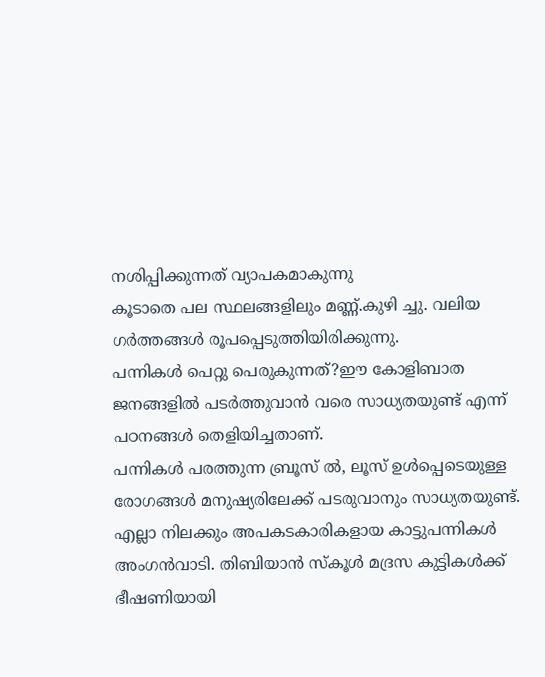നശിപ്പിക്കുന്നത് വ്യാപകമാകുന്നു
കൂടാതെ പല സ്ഥലങ്ങളിലും മണ്ണ്.കുഴി ച്ചു. വലിയ ഗർത്തങ്ങൾ രൂപപ്പെടുത്തിയിരിക്കുന്നു.
പന്നികൾ പെറ്റു പെരുകുന്നത്?ഈ കോളിബാത ജനങ്ങളിൽ പടർത്തുവാൻ വരെ സാധ്യതയുണ്ട് എന്ന് പഠനങ്ങൾ തെളിയിച്ചതാണ്.
പന്നികൾ പരത്തുന്ന ബ്രൂസ് ൽ, ലൂസ് ഉൾപ്പെടെയുള്ള രോഗങ്ങൾ മനുഷ്യരിലേക്ക് പടരുവാനും സാധ്യതയുണ്ട്.
എല്ലാ നിലക്കും അപകടകാരികളായ കാട്ടുപന്നികൾ
അംഗൻവാടി. തിബിയാൻ സ്കൂൾ മദ്രസ കുട്ടികൾക്ക് ഭീഷണിയായി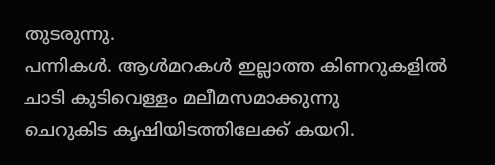തുടരുന്നു.
പന്നികൾ. ആൾമറകൾ ഇല്ലാത്ത കിണറുകളിൽ
ചാടി കുടിവെള്ളം മലീമസമാക്കുന്നു
ചെറുകിട കൃഷിയിടത്തിലേക്ക് കയറി.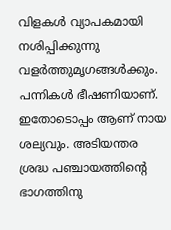വിളകൾ വ്യാപകമായി നശിപ്പിക്കുന്നു
വളർത്തുമൃഗങ്ങൾക്കും. പന്നികൾ ഭീഷണിയാണ്. ഇതോടൊപ്പം ആണ് നായ ശല്യവും. അടിയന്തര ശ്രദ്ധ പഞ്ചായത്തിന്റെ ഭാഗത്തിനു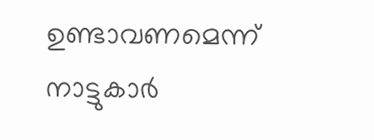ഉണ്ടാവണമെന്ന് നാട്ടുകാർ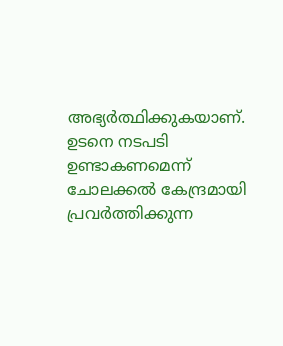അഭ്യർത്ഥിക്കുകയാണ്. ഉടനെ നടപടി ഉണ്ടാകണമെന്ന്
ചോലക്കൽ കേന്ദ്രമായി പ്രവർത്തിക്കുന്ന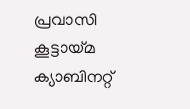പ്രവാസി കൂട്ടായ്മ
ക്യാബിനറ്റ്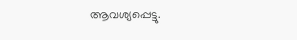ആവശ്യപ്പെട്ടു.